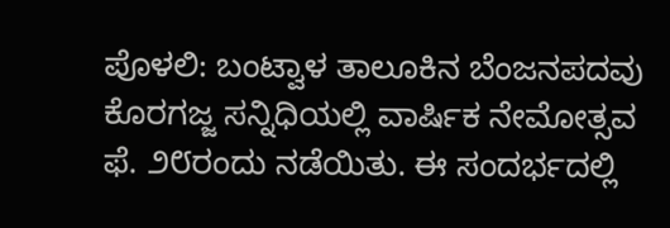ಪೊಳಲಿ: ಬಂಟ್ವಾಳ ತಾಲೂಕಿನ ಬೆಂಜನಪದವು ಕೊರಗಜ್ಜ ಸನ್ನಿಧಿಯಲ್ಲಿ ವಾರ್ಷಿಕ ನೇಮೋತ್ಸವ ಫೆ. ೨೮ರಂದು ನಡೆಯಿತು. ಈ ಸಂದರ್ಭದಲ್ಲಿ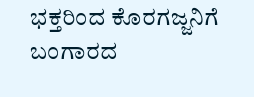ಭಕ್ತರಿಂದ ಕೊರಗಜ್ಜನಿಗೆ ಬಂಗಾರದ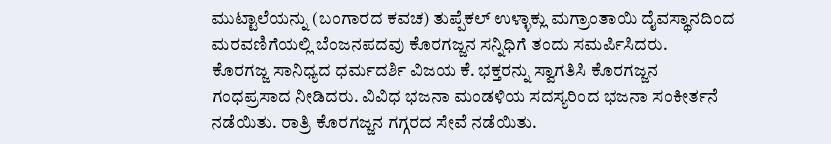ಮುಟ್ಟಾಲೆಯನ್ನು (ಬಂಗಾರದ ಕವಚ) ತುಪ್ಪೆಕಲ್ ಉಳ್ಳಾಕ್ಲು ಮಗ್ರಾಂತಾಯಿ ದೈವಸ್ಥಾನದಿಂದ ಮರವಣಿಗೆಯಲ್ಲಿ ಬೆಂಜನಪದವು ಕೊರಗಜ್ಜನ ಸನ್ನಿಧಿಗೆ ತಂದು ಸಮರ್ಪಿಸಿದರು.
ಕೊರಗಜ್ಜ ಸಾನಿಧ್ಯದ ಧರ್ಮದರ್ಶಿ ವಿಜಯ ಕೆ. ಭಕ್ತರನ್ನು ಸ್ವಾಗತಿಸಿ ಕೊರಗಜ್ಜನ ಗಂಧಪ್ರಸಾದ ನೀಡಿದರು. ವಿವಿಧ ಭಜನಾ ಮಂಡಳಿಯ ಸದಸ್ಯರಿಂದ ಭಜನಾ ಸಂಕೀರ್ತನೆ ನಡೆಯಿತು. ರಾತ್ರಿ ಕೊರಗಜ್ಜನ ಗಗ್ಗರದ ಸೇವೆ ನಡೆಯಿತು.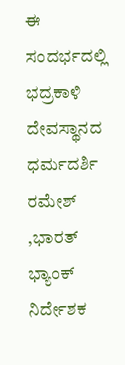ಈ ಸಂದರ್ಭದಲ್ಲಿ ಭದ್ರಕಾಳಿ ದೇವಸ್ಥಾನದ ಧರ್ಮದರ್ಶಿ ರಮೇಶ್ ,ಭಾರತ್ ಭ್ಯಾಂಕ್ ನಿರ್ದೇಶಕ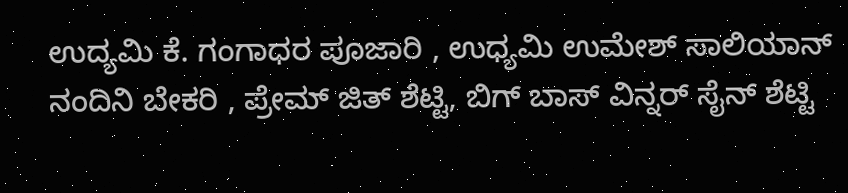ಉದ್ಯಮಿ ಕೆ. ಗಂಗಾಧರ ಪೂಜಾರಿ , ಉಧ್ಯಮಿ ಉಮೇಶ್ ಸಾಲಿಯಾನ್ ನಂದಿನಿ ಬೇಕರಿ , ಪ್ರೇಮ್ ಜಿತ್ ಶೆಟ್ಟಿ, ಬಿಗ್ ಬಾಸ್ ವಿನ್ನರ್ ಸೈನ್ ಶೆಟ್ಟಿ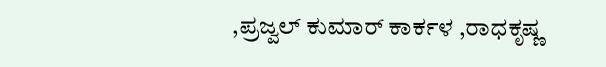,ಪ್ರಜ್ವಲ್ ಕುಮಾರ್ ಕಾರ್ಕಳ ,ರಾಧಕೃಷ್ಣ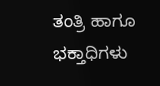ತಂತ್ರಿ ಹಾಗೂ ಭಕ್ತಾಧಿಗಳು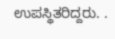ಉಪಸ್ಥಿತರಿದ್ದರು. .